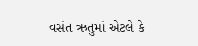વસંત ઋતુમાં એટલે કે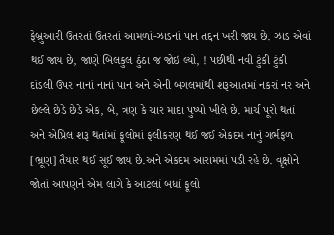ફેબ્રુઆરી ઉતરતાં ઉતરતાં આમળાં-ઝાડનાં પાન તદ્દન ખરી જાય છે. ઝાડ એવાં થઈ જાય છે, જાણે બિલકુલ ઠુંઠા જ જોઇ લ્યો, ! પછીથી નવી ટુંકી ટુંકી દાંડલી ઉપર નાનાં નાનાં પાન અને એની બગલમાંથી શરૂઆતમાં નકરાં નર અને છેલ્લે છેડે છેડે એક, બે, ત્રણ કે ચાર માદા પુષ્પો ખીલે છે. માર્ચ પૂરો થતાં અને એપ્રિલ શરૂ થતાંમાં ફૂલોમાં ફલીકરણ થઈ જઈ એકદમ નાનું ગર્ભફળ [ભ્રૂણ] તૈયાર થઈ સૂઈ જાય છે.અને એકદમ આરામમાં પડી રહે છે. વૃક્ષોને જોતાં આપણને એમ લાગે કે આટલાં બધાં ફૂલો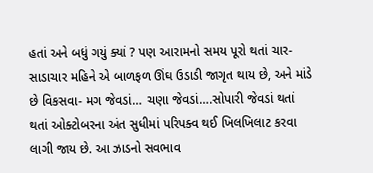હતાં અને બધું ગયું ક્યાં ? પણ આરામનો સમય પૂરો થતાં ચાર-સાડાચાર મહિને એ બાળફળ ઊંઘ ઉડાડી જાગૃત થાય છે, અને માંડે છે વિકસવા- મગ જેવડાં… ચણા જેવડાં….સોપારી જેવડાં થતાં થતાં ઓક્ટોબરના અંત સુધીમાં પરિપક્વ થઈ ખિલખિલાટ કરવા લાગી જાય છે. આ ઝાડનો સવભાવ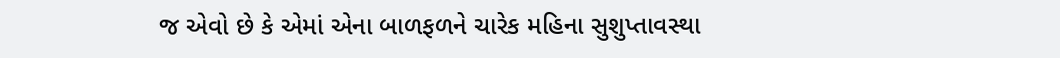જ એવો છે કે એમાં એના બાળફળને ચારેક મહિના સુશુપ્તાવસ્થા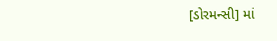[ડોરમન્સી] માં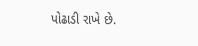પોઢાડી રાખે છે.